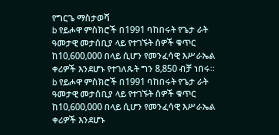የግርጌ ማስታወሻ
b የይሖዋ ምስክሮች በ1991 ባከበሩት የጌታ ራት ዓመታዊ መታሰቢያ ላይ የተገኙት ሰዎች ቁጥር ከ10,600,000 በላይ ሲሆን የመንፈሳዊ እሥራኤል ቀሪዎች እንደሆኑ የተገለጹት ግን 8,850 ብቻ ነበሩ።
b የይሖዋ ምስክሮች በ1991 ባከበሩት የጌታ ራት ዓመታዊ መታሰቢያ ላይ የተገኙት ሰዎች ቁጥር ከ10,600,000 በላይ ሲሆን የመንፈሳዊ እሥራኤል ቀሪዎች እንደሆኑ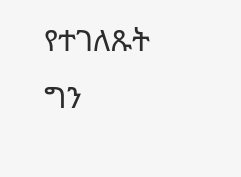የተገለጹት ግን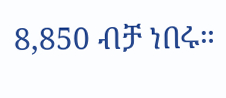8,850 ብቻ ነበሩ።